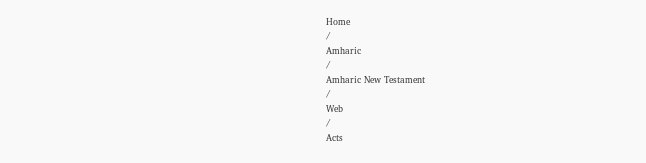Home
/
Amharic
/
Amharic New Testament
/
Web
/
Acts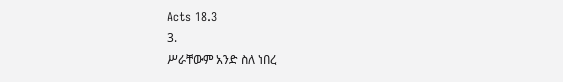Acts 18.3
3.
ሥራቸውም አንድ ስለ ነበረ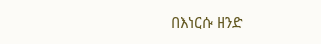በእነርሱ ዘንድ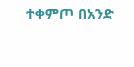ተቀምጦ በአንድ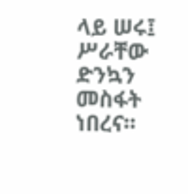ላይ ሠሩ፤ ሥራቸው ድንኳን መስፋት ነበረና።